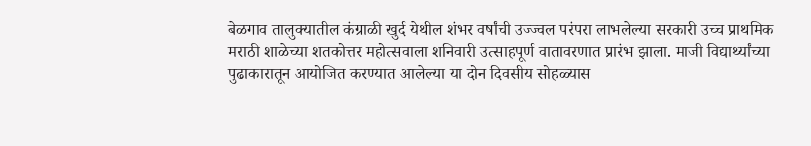बेळगाव तालुक्यातील कंग्राळी खुर्द येथील शंभर वर्षांची उज्ज्वल परंपरा लाभलेल्या सरकारी उच्च प्राथमिक मराठी शाळेच्या शतकोत्तर महोत्सवाला शनिवारी उत्साहपूर्ण वातावरणात प्रारंभ झाला. माजी विद्यार्थ्यांच्या पुढाकारातून आयोजित करण्यात आलेल्या या दोन दिवसीय सोहळ्यास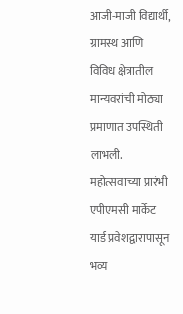आजी-माजी विद्यार्थी, ग्रामस्थ आणि विविध क्षेत्रातील मान्यवरांची मोठ्या प्रमाणात उपस्थिती लाभली.
महोत्सवाच्या प्रारंभी एपीएमसी मार्केट यार्ड प्रवेशद्वारापासून भव्य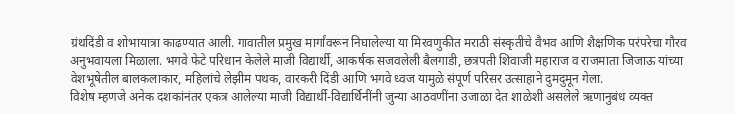ग्रंथदिंडी व शोभायात्रा काढण्यात आली. गावातील प्रमुख मार्गांवरून निघालेल्या या मिरवणुकीत मराठी संस्कृतीचे वैभव आणि शैक्षणिक परंपरेचा गौरव अनुभवायला मिळाला. भगवे फेटे परिधान केलेले माजी विद्यार्थी, आकर्षक सजवलेली बैलगाडी, छत्रपती शिवाजी महाराज व राजमाता जिजाऊ यांच्या वेशभूषेतील बालकलाकार, महिलांचे लेझीम पथक, वारकरी दिंडी आणि भगवे ध्वज यामुळे संपूर्ण परिसर उत्साहाने दुमदुमून गेला.
विशेष म्हणजे अनेक दशकांनंतर एकत्र आलेल्या माजी विद्यार्थी-विद्यार्थिनींनी जुन्या आठवणींना उजाळा देत शाळेशी असलेले ऋणानुबंध व्यक्त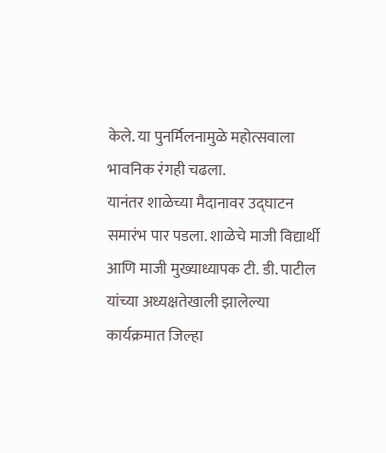केले. या पुनर्मिलनामुळे महोत्सवाला भावनिक रंगही चढला.
यानंतर शाळेच्या मैदानावर उद्घाटन समारंभ पार पडला. शाळेचे माजी विद्यार्थी आणि माजी मुख्याध्यापक टी. डी. पाटील यांच्या अध्यक्षतेखाली झालेल्या कार्यक्रमात जिल्हा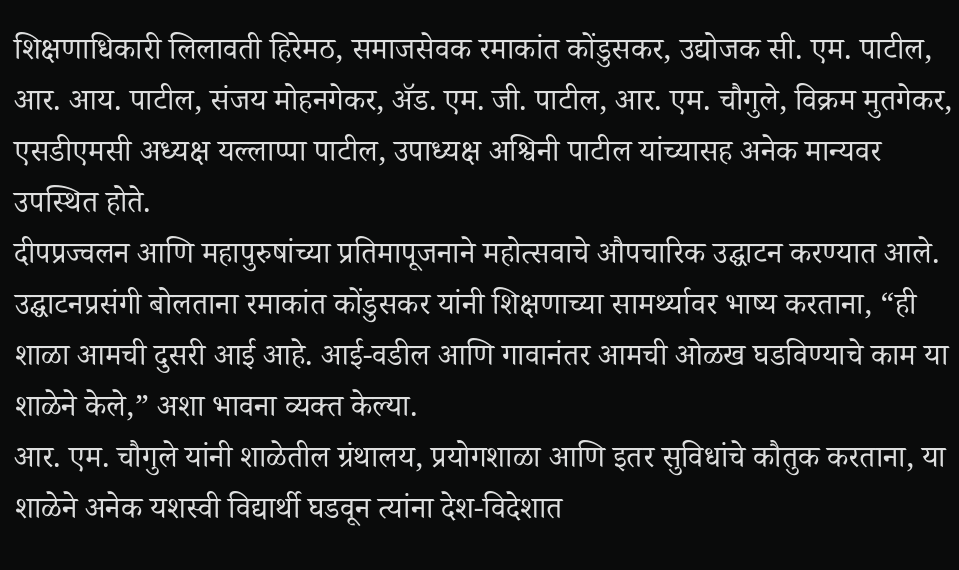शिक्षणाधिकारी लिलावती हिरेमठ, समाजसेवक रमाकांत कोंडुसकर, उद्योजक सी. एम. पाटील, आर. आय. पाटील, संजय मोहनगेकर, ॲड. एम. जी. पाटील, आर. एम. चौगुले, विक्रम मुतगेकर, एसडीएमसी अध्यक्ष यल्लाप्पा पाटील, उपाध्यक्ष अश्विनी पाटील यांच्यासह अनेक मान्यवर उपस्थित होते.
दीपप्रज्वलन आणि महापुरुषांच्या प्रतिमापूजनाने महोत्सवाचे औपचारिक उद्घाटन करण्यात आले. उद्घाटनप्रसंगी बोलताना रमाकांत कोंडुसकर यांनी शिक्षणाच्या सामर्थ्यावर भाष्य करताना, “ही शाळा आमची दुसरी आई आहे. आई-वडील आणि गावानंतर आमची ओळख घडविण्याचे काम या शाळेने केले,” अशा भावना व्यक्त केल्या.
आर. एम. चौगुले यांनी शाळेतील ग्रंथालय, प्रयोगशाळा आणि इतर सुविधांचे कौतुक करताना, या शाळेने अनेक यशस्वी विद्यार्थी घडवून त्यांना देश-विदेशात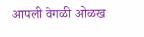आपली वेगळी ओळख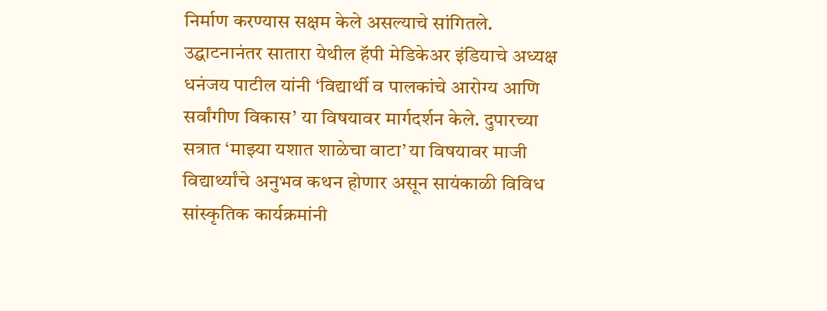निर्माण करण्यास सक्षम केले असल्याचे सांगितले.
उद्घाटनानंतर सातारा येथील हॅपी मेडिकेअर इंडियाचे अध्यक्ष धनंजय पाटील यांनी ‘विद्यार्थी व पालकांचे आरोग्य आणि सर्वांगीण विकास’ या विषयावर मार्गदर्शन केले. दुपारच्या सत्रात ‘माझ्या यशात शाळेचा वाटा’ या विषयावर माजी विद्यार्थ्यांचे अनुभव कथन होणार असून सायंकाळी विविध सांस्कृतिक कार्यक्रमांनी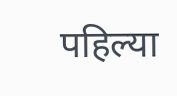पहिल्या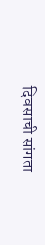दिवसाची सांगता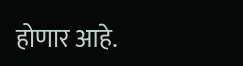होणार आहे.